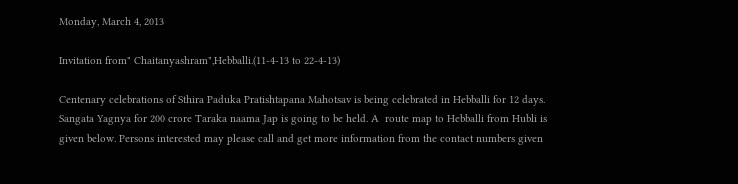Monday, March 4, 2013

Invitation from" Chaitanyashram",Hebballi.(11-4-13 to 22-4-13)

Centenary celebrations of Sthira Paduka Pratishtapana Mahotsav is being celebrated in Hebballi for 12 days. Sangata Yagnya for 200 crore Taraka naama Jap is going to be held. A  route map to Hebballi from Hubli is given below. Persons interested may please call and get more information from the contact numbers given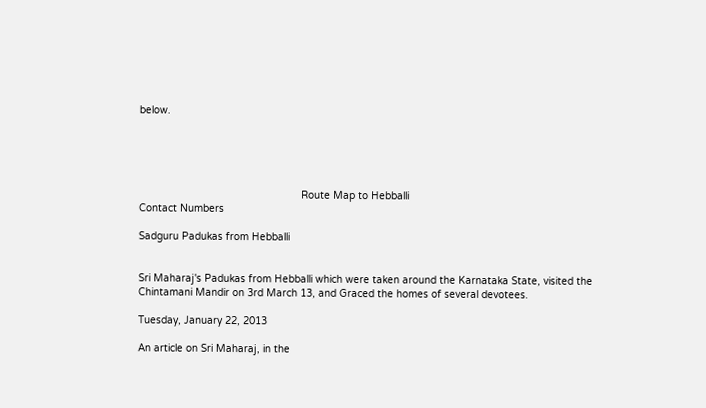below.





                                                      Route Map to Hebballi
Contact Numbers

Sadguru Padukas from Hebballi


Sri Maharaj's Padukas from Hebballi which were taken around the Karnataka State, visited the Chintamani Mandir on 3rd March 13, and Graced the homes of several devotees.

Tuesday, January 22, 2013

An article on Sri Maharaj, in the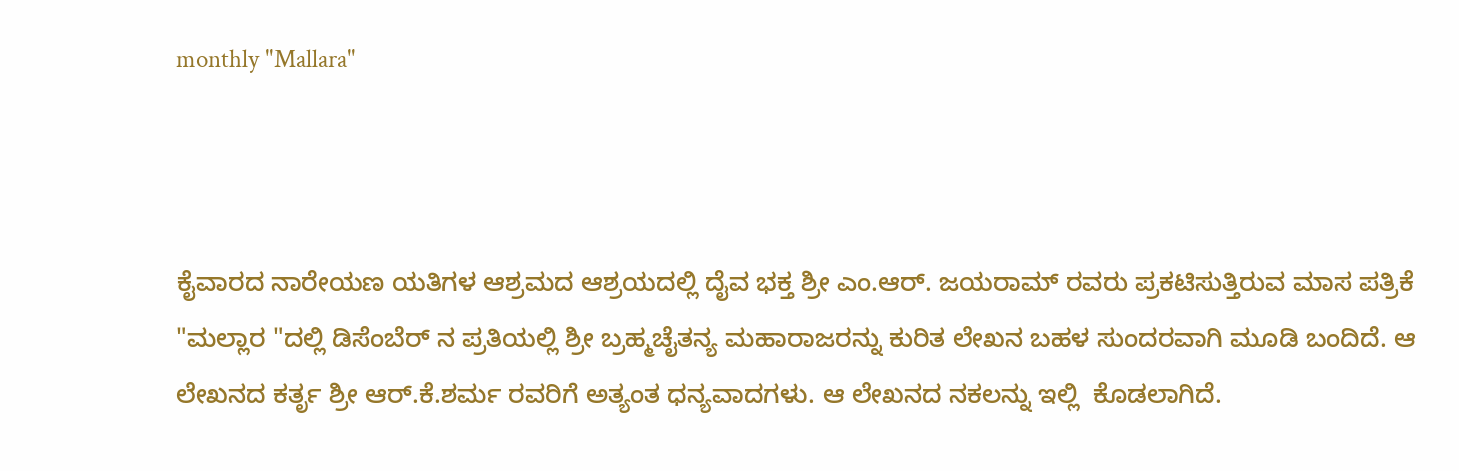monthly "Mallara"



ಕೈವಾರದ ನಾರೇಯಣ ಯತಿಗಳ ಆಶ್ರಮದ ಆಶ್ರಯದಲ್ಲಿ ದೈವ ಭಕ್ತ ಶ್ರೀ ಎಂ.ಆರ್. ಜಯರಾಮ್ ರವರು ಪ್ರಕಟಿಸುತ್ತಿರುವ ಮಾಸ ಪತ್ರಿಕೆ "ಮಲ್ಲಾರ "ದಲ್ಲಿ ಡಿಸೆಂಬೆರ್ ನ ಪ್ರತಿಯಲ್ಲಿ ಶ್ರೀ ಬ್ರಹ್ಮಚೈತನ್ಯ ಮಹಾರಾಜರನ್ನು ಕುರಿತ ಲೇಖನ ಬಹಳ ಸುಂದರವಾಗಿ ಮೂಡಿ ಬಂದಿದೆ. ಆ ಲೇಖನದ ಕರ್ತೃ ಶ್ರೀ ಆರ್.ಕೆ.ಶರ್ಮ ರವರಿಗೆ ಅತ್ಯಂತ ಧನ್ಯವಾದಗಳು. ಆ ಲೇಖನದ ನಕಲನ್ನು ಇಲ್ಲಿ  ಕೊಡಲಾಗಿದೆ.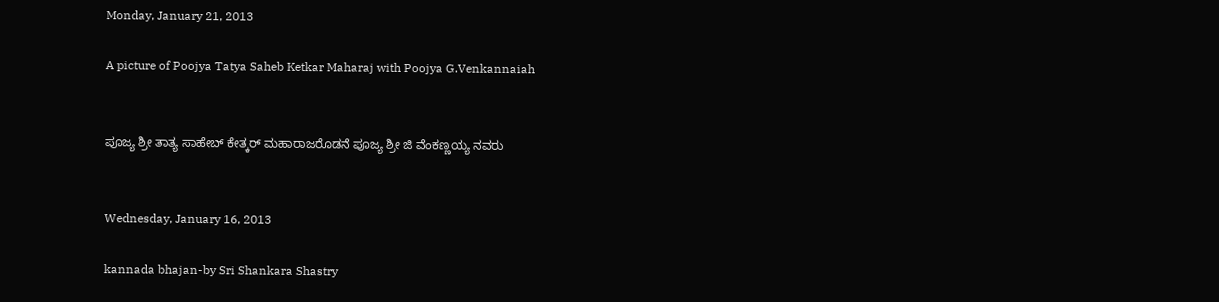Monday, January 21, 2013

A picture of Poojya Tatya Saheb Ketkar Maharaj with Poojya G.Venkannaiah


ಪೂಜ್ಯ ಶ್ರೀ ತಾತ್ಯ ಸಾಹೇಬ್ ಕೇತ್ಕರ್ ಮಹಾರಾಜರೊಡನೆ ಪೂಜ್ಯ ಶ್ರೀ ಜಿ ವೆಂಕಣ್ಣಯ್ಯ ನವರು


Wednesday, January 16, 2013

kannada bhajan-by Sri Shankara Shastry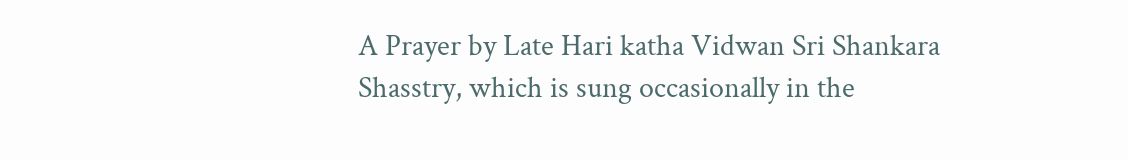A Prayer by Late Hari katha Vidwan Sri Shankara Shasstry, which is sung occasionally in the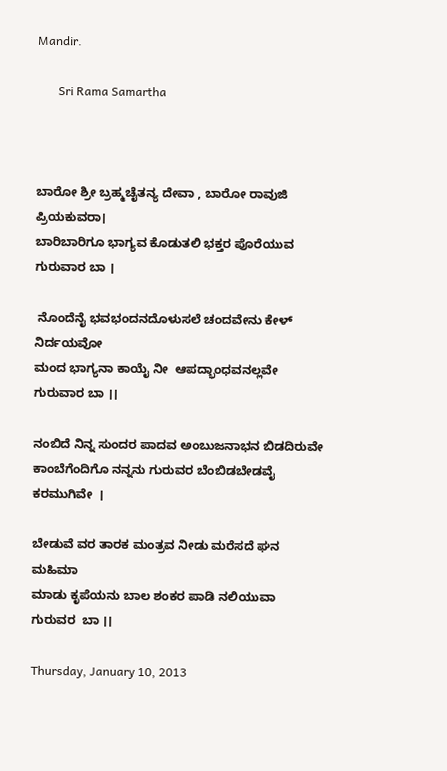Mandir.

       Sri Rama Samartha



ಬಾರೋ ಶ್ರೀ ಬ್ರಹ್ಮಚೈತನ್ಯ ದೇವಾ , ಬಾರೋ ರಾವುಜಿ ಪ್ರಿಯಕುವರಾ।
ಬಾರಿಬಾರಿಗೂ ಭಾಗ್ಯವ ಕೊಡುತಲಿ ಭಕ್ತರ ಪೊರೆಯುವ ಗುರುವಾರ ಬಾ ।

 ನೊಂದೆನೈ ಭವಭಂದನದೊಳುಸಲೆ ಚಂದವೇನು ಕೇಳ್  ನಿರ್ದಯವೋ
ಮಂದ ಭಾಗ್ಯನಾ ಕಾಯೈ ನೀ  ಆಪದ್ಭಾಂಧವನಲ್ಲವೇ ಗುರುವಾರ ಬಾ ।।

ನಂಬಿದೆ ನಿನ್ನ ಸುಂದರ ಪಾದವ ಅಂಬುಜನಾಭನ ಬಿಡದಿರುವೇ
ಕಾಂಬೆಗೆಂದಿಗೊ ನನ್ನನು ಗುರುವರ ಬೆಂಬಿಡಬೇಡವೈ ಕರಮುಗಿವೇ  ।

ಬೇಡುವೆ ವರ ತಾರಕ ಮಂತ್ರವ ನೀಡು ಮರೆಸದೆ ಘನ ಮಹಿಮಾ
ಮಾಡು ಕೃಪೆಯನು ಬಾಲ ಶಂಕರ ಪಾಡಿ ನಲಿಯುವಾ ಗುರುವರ  ಬಾ ।।

Thursday, January 10, 2013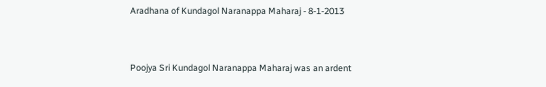Aradhana of Kundagol Naranappa Maharaj - 8-1-2013


Poojya Sri Kundagol Naranappa Maharaj was an ardent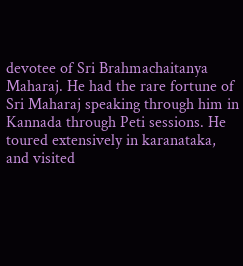devotee of Sri Brahmachaitanya Maharaj. He had the rare fortune of Sri Maharaj speaking through him in Kannada through Peti sessions. He toured extensively in karanataka, and visited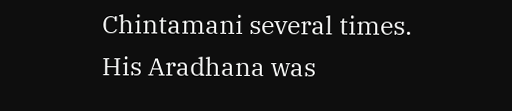Chintamani several times.
His Aradhana was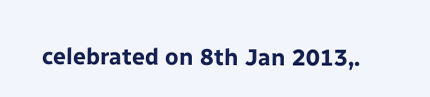celebrated on 8th Jan 2013,.